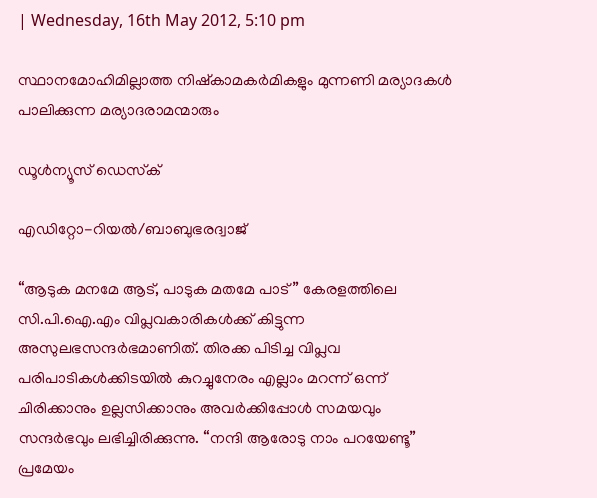| Wednesday, 16th May 2012, 5:10 pm

സ്ഥാനമോഹിമില്ലാത്ത നിഷ്‌കാമകര്‍മികളും മുന്നണി മര്യാദകള്‍ പാലിക്കുന്ന മര്യാദരാമന്മാരും

ഡൂള്‍ന്യൂസ് ഡെസ്‌ക്

എഡിറ്റോ-റിയല്‍/ബാബുഭരദ്വാജ്

“ആടുക മനമേ ആട്, പാടുക മതമേ പാട്” കേരളത്തിലെ സി.പി.ഐ.എം വിപ്ലവകാരികള്‍ക്ക് കിട്ടുന്ന അസുലഭസന്ദര്‍ഭമാണിത്. തിരക്ക പിടിച്ച വിപ്ലവ പരിപാടികള്‍ക്കിടയില്‍ കുറച്ചുനേരം എല്ലാം മറന്ന് ഒന്ന് ചിരിക്കാനും ഉല്ലസിക്കാനും അവര്‍ക്കിപ്പോള്‍ സമയവും സന്ദര്‍ഭവും ലഭിച്ചിരിക്കുന്നു. “നന്ദി ആരോടു നാം പറയേണ്ടൂ” പ്രമേയം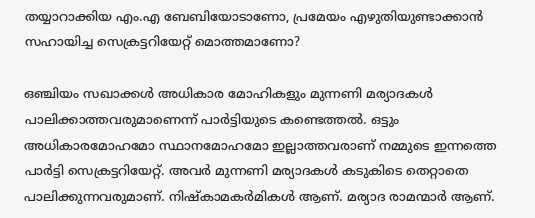തയ്യാറാക്കിയ എം.എ ബേബിയോടാണോ, പ്രമേയം എഴുതിയുണ്ടാക്കാന്‍ സഹായിച്ച സെക്രട്ടറിയേറ്റ് മൊത്തമാണോ?

ഒഞ്ചിയം സഖാക്കള്‍ അധികാര മോഹികളും മുന്നണി മര്യാദകള്‍ പാലിക്കാത്തവരുമാണെന്ന് പാര്‍ട്ടിയുടെ കണ്ടെത്തല്‍. ഒട്ടും അധികാരമോഹമോ സ്ഥാനമോഹമോ ഇല്ലാത്തവരാണ് നമ്മുടെ ഇന്നത്തെ പാര്‍ട്ടി സെക്രട്ടറിയേറ്റ്. അവര്‍ മുന്നണി മര്യാദകള്‍ കടുകിടെ തെറ്റാതെ പാലിക്കുന്നവരുമാണ്. നിഷ്‌കാമകര്‍മികള്‍ ആണ്. മര്യാദ രാമന്മാര്‍ ആണ്.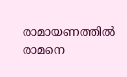രാമായണത്തില്‍ രാമനെ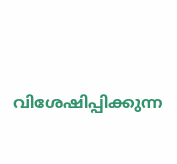വിശേഷിപ്പിക്കുന്ന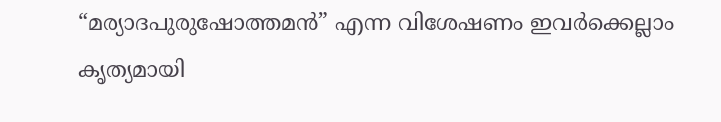“മര്യാദപുരുഷോത്തമന്‍” എന്ന വിശേഷണം ഇവര്‍ക്കെല്ലാം കൃത്യമായി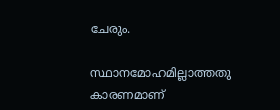ചേരും.

സ്ഥാനമോഹമില്ലാത്തതു കാരണമാണ്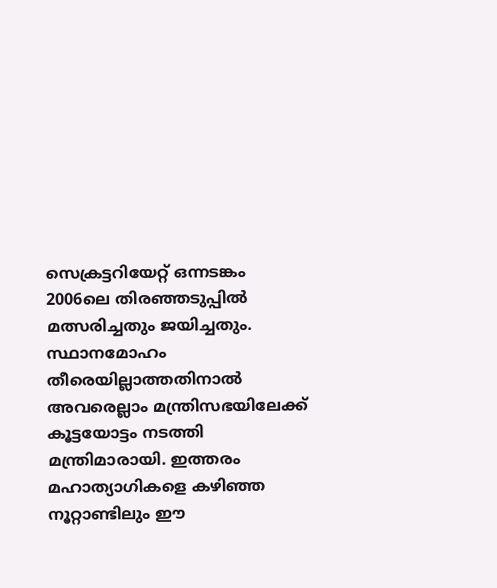സെക്രട്ടറിയേറ്റ് ഒന്നടങ്കം 2006ലെ തിരഞ്ഞടുപ്പില്‍ മത്സരിച്ചതും ജയിച്ചതും. സ്ഥാനമോഹം തീരെയില്ലാത്തതിനാല്‍ അവരെല്ലാം മന്ത്രിസഭയിലേക്ക് കൂട്ടയോട്ടം നടത്തി മന്ത്രിമാരായി. ഇത്തരം മഹാത്യാഗികളെ കഴിഞ്ഞ നൂറ്റാണ്ടിലും ഈ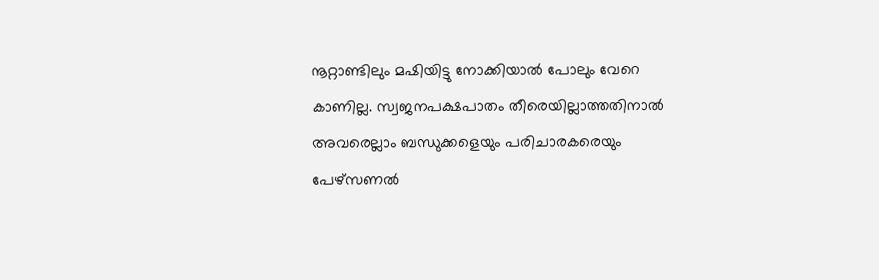നൂറ്റാണ്ടിലും മഷിയിട്ടു നോക്കിയാല്‍ പോലും വേറെ കാണില്ല. സ്വജനപക്ഷപാതം തീരെയില്ലാത്തതിനാല്‍ അവരെല്ലാം ബന്ധുക്കളെയും പരിചാരകരെയും പേഴ്‌സണല്‍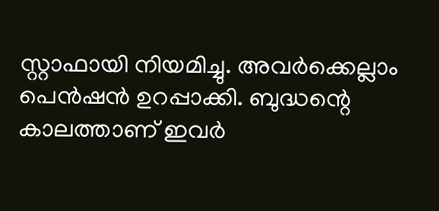സ്റ്റാഫായി നിയമിച്ചു. അവര്‍ക്കെല്ലാം പെന്‍ഷന്‍ ഉറപ്പാക്കി. ബുദ്ധന്റെ കാലത്താണ് ഇവര്‍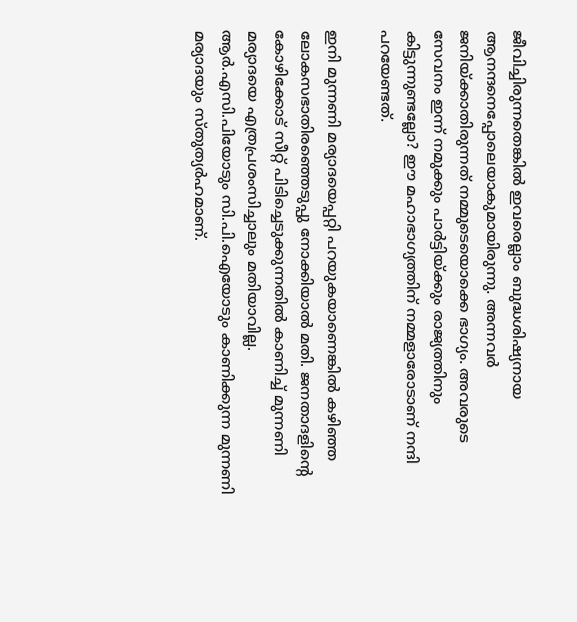ജീവിച്ചിരുന്നതെങ്കില്‍ ഇവരെല്ലാം ബുദ്ധശിഷ്യനായ ആനന്ദനെപ്പോലെയാകുമായിരുന്നു. അന്നവര്‍ ജനിയ്ക്കാതിരുന്നത് നമ്മുടെയൊക്കെ ഭാഗ്യം. അവരുടെ സേവനം ഇന്ന് നമുക്കും പാര്‍ട്ടിയ്ക്കും രാജ്യത്തിനും കിട്ടുന്നുണ്ടല്ലോ? ഈ മഹാഭാഗ്യത്തിന് നമ്മളാരോടാണ് നന്ദി പറയേണ്ടത്.

ഇനി മുന്നണി മര്യാദയെപ്പറ്റി പറയുകയാണെങ്കില്‍ കഴിഞ്ഞ ലോകസഭാതിരഞ്ഞെടുപ്പു നോക്കിയാല്‍ മതി. ജനതാദളിന്റെ കോഴിക്കോട് സീറ്റ് പിടിച്ചെടുക്കുന്നതില്‍ കാണിച്ച് മുന്നണി മര്യാദയെ എത്രപ്രശംസിച്ചാലും മതിയാവില്ല. ആര്‍.എസി.പിയോടും സി.പി.ഐയോടും കാണിക്കുന്ന മുന്നണി മര്യാദയും സ്തുത്യര്‍ഹമാണ്.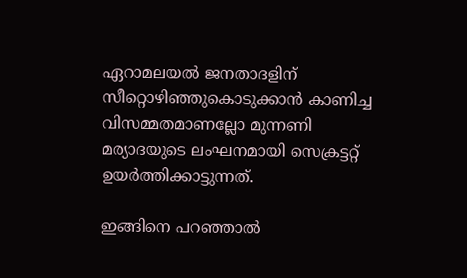ഏറാമലയല്‍ ജനതാദളിന് സീറ്റൊഴിഞ്ഞുകൊടുക്കാന്‍ കാണിച്ച വിസമ്മതമാണല്ലോ മുന്നണി മര്യാദയുടെ ലംഘനമായി സെക്രട്ടറ്റ് ഉയര്‍ത്തിക്കാട്ടുന്നത്.

ഇങ്ങിനെ പറഞ്ഞാല്‍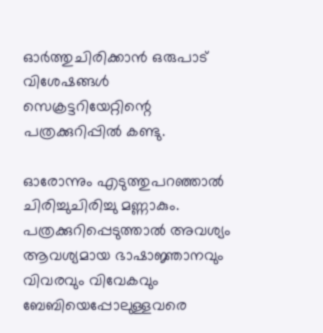ഓര്‍ത്തുചിരിക്കാന്‍ ഒരുപാട് വിശേഷങ്ങള്‍ സെക്രട്ടറിയേറ്റിന്റെ പത്രക്കുറിപ്പില്‍ കണ്ടു.

ഓരോന്നും എടുത്തുപറഞ്ഞാല്‍ ചിരിച്ചുചിരിച്ചു മണ്ണാകും. പത്രക്കുറിപ്പെടുത്താല്‍ അവശ്യം ആവശ്യമായ ഭാഷാജ്ഞാനവും വിവരവും വിവേകവും ബേബിയെപ്പോലുള്ളവരെ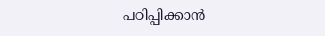പഠിപ്പിക്കാന്‍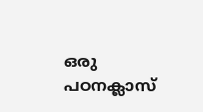ഒരു പഠനക്ലാസ്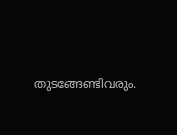തുടങ്ങേണ്ടിവരും.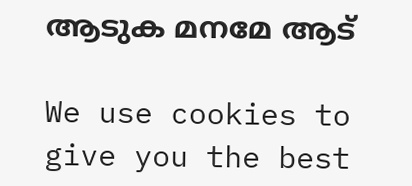ആടുക മനമേ ആട്

We use cookies to give you the best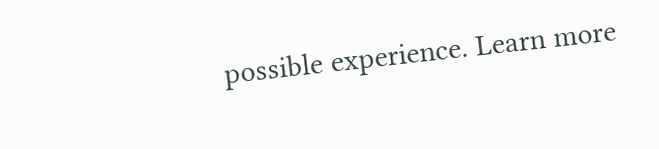possible experience. Learn more